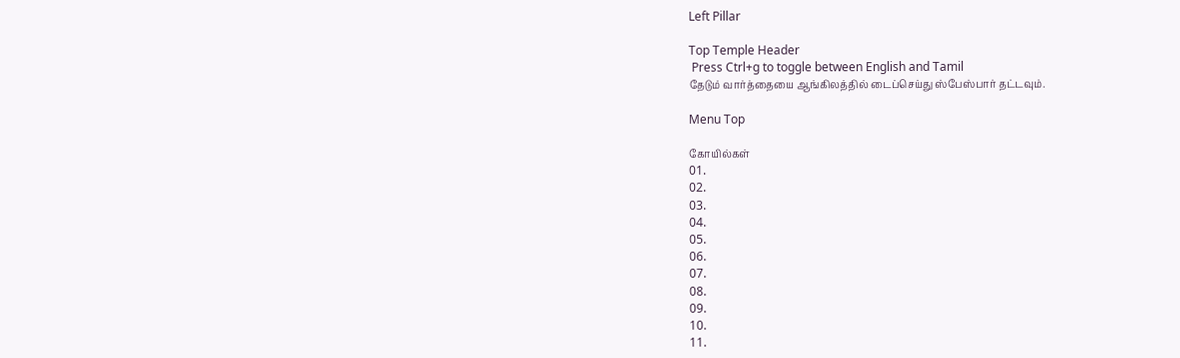Left Pillar

Top Temple Header
 Press Ctrl+g to toggle between English and Tamil
தேடும் வார்த்தையை ஆங்கிலத்தில் டைப்செய்து ஸ்பேஸ்பார் தட்டவும்.

Menu Top

கோயில்கள்
01.
02.
03.
04.
05.
06.
07.
08.
09.
10.
11.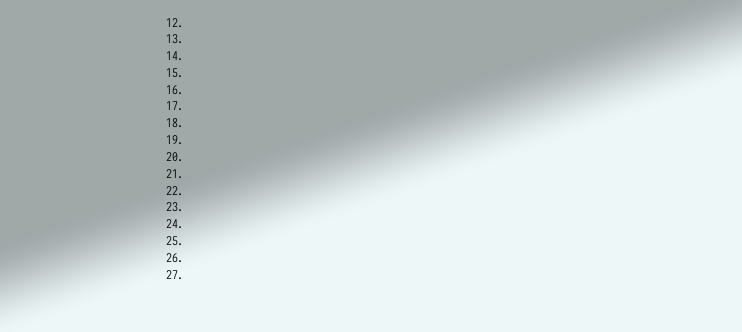12.
13.
14.
15.
16.
17.
18.
19.
20.
21.
22.
23.
24.
25.
26.
27.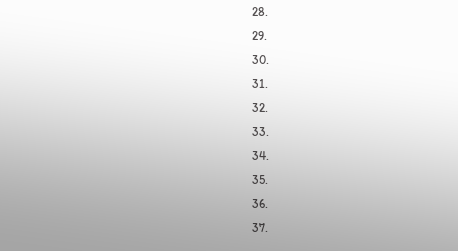28.
29.
30.
31.
32.
33.
34.
35.
36.
37.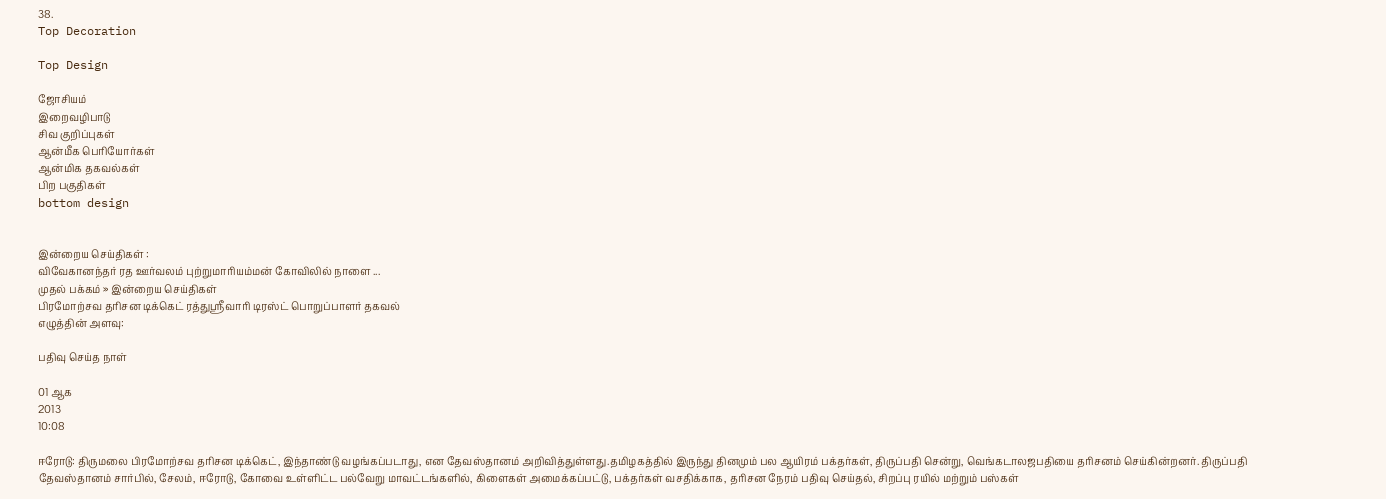38.
Top Decoration

Top Design

ஜோசியம்
இறைவழிபாடு
சிவ குறிப்புகள்
ஆன்மீக பெரியோர்கள்
ஆன்மிக தகவல்கள்
பிற பகுதிகள்
bottom design


இன்றைய செய்திகள் :
விவேகானந்தர் ரத ஊர்வலம் புற்றுமாரியம்மன் கோவிலில் நாளை ...
முதல் பக்கம் » இன்றைய செய்திகள்
பிரமோற்சவ தரிசன டிக்கெட் ரத்துஸ்ரீவாரி டிரஸ்ட் பொறுப்பாளர் தகவல்
எழுத்தின் அளவு:

பதிவு செய்த நாள்

01 ஆக
2013
10:08

ஈரோடு: திருமலை பிரமோற்சவ தரிசன டிக்கெட், இந்தாண்டு வழங்கப்படாது, என தேவஸ்தானம் அறிவித்துள்ளது.தமிழகத்தில் இருந்து தினமும் பல ஆயிரம் பக்தர்கள், திருப்பதி சென்று, வெங்கடாலஜபதியை தரிசனம் செய்கின்றனர். திருப்பதி தேவஸ்தானம் சார்பில், சேலம், ஈரோடு, கோவை உள்ளிட்ட பல்வேறு மாவட்டங்களில், கிளைகள் அமைக்கப்பட்டு, பக்தர்கள் வசதிக்காக, தரிசன நேரம் பதிவு செய்தல், சிறப்பு ரயில் மற்றும் பஸ்கள்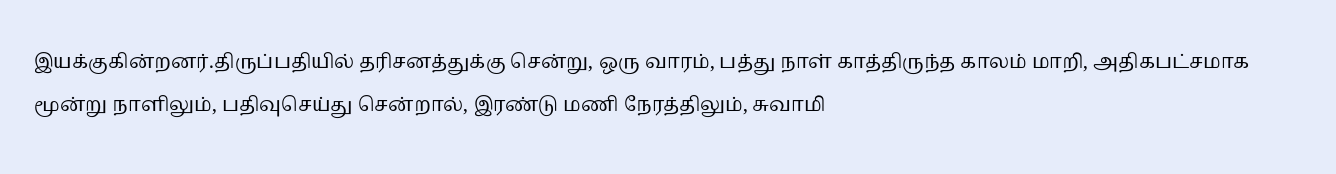இயக்குகின்றனர்.திருப்பதியில் தரிசனத்துக்கு சென்று, ஒரு வாரம், பத்து நாள் காத்திருந்த காலம் மாறி, அதிகபட்சமாக மூன்று நாளிலும், பதிவுசெய்து சென்றால், இரண்டு மணி நேரத்திலும், சுவாமி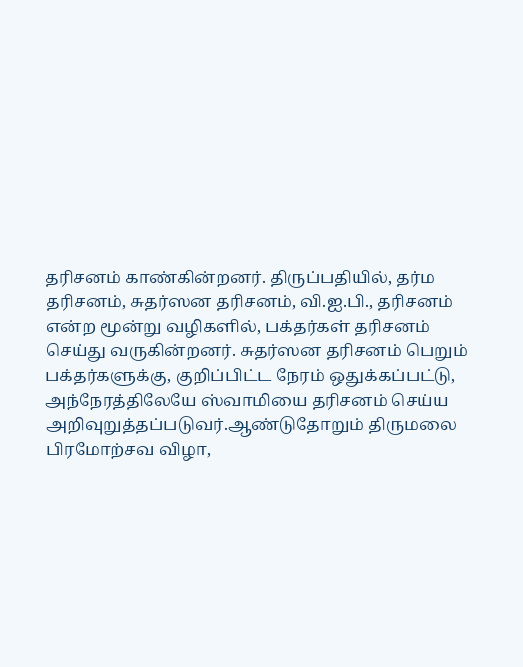தரிசனம் காண்கின்றனர். திருப்பதியில், தர்ம தரிசனம், சுதர்ஸன தரிசனம், வி.ஐ.பி., தரிசனம் என்ற மூன்று வழிகளில், பக்தர்கள் தரிசனம் செய்து வருகின்றனர். சுதர்ஸன தரிசனம் பெறும் பக்தர்களுக்கு, குறிப்பிட்ட நேரம் ஒதுக்கப்பட்டு, அந்நேரத்திலேயே ஸ்வாமியை தரிசனம் செய்ய அறிவுறுத்தப்படுவர்.ஆண்டுதோறும் திருமலை பிரமோற்சவ விழா,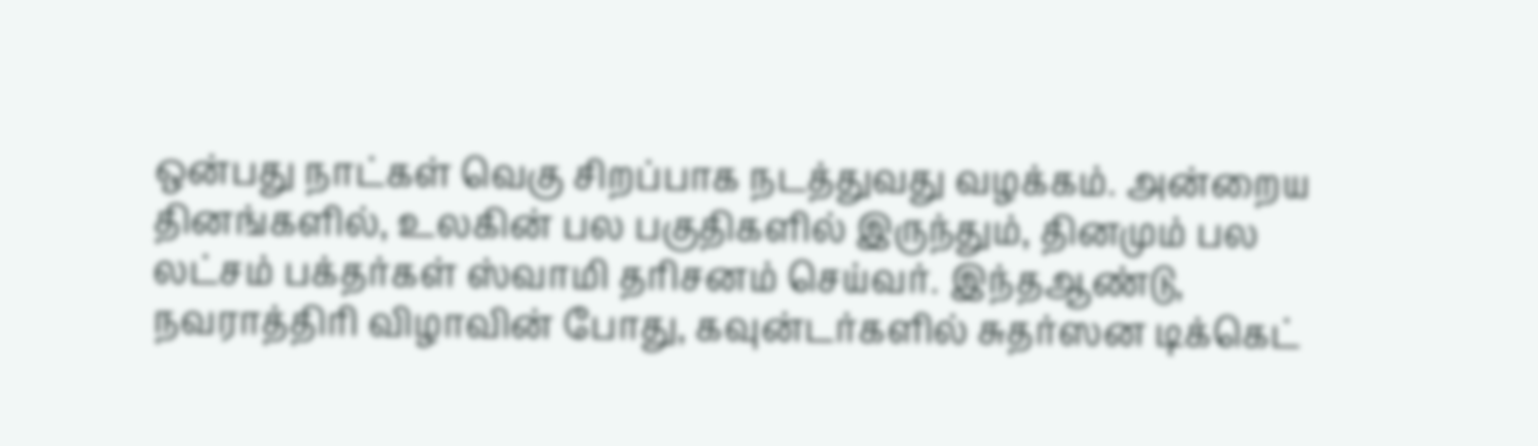ஒன்பது நாட்கள் வெகு சிறப்பாக நடத்துவது வழக்கம். அன்றைய தினங்களில், உலகின் பல பகுதிகளில் இருந்தும், தினமும் பல லட்சம் பக்தர்கள் ஸ்வாமி தரிசனம் செய்வர். இந்தஆண்டு, நவராத்திரி விழாவின் போது, கவுன்டர்களில் சுதர்ஸன டிக்கெட்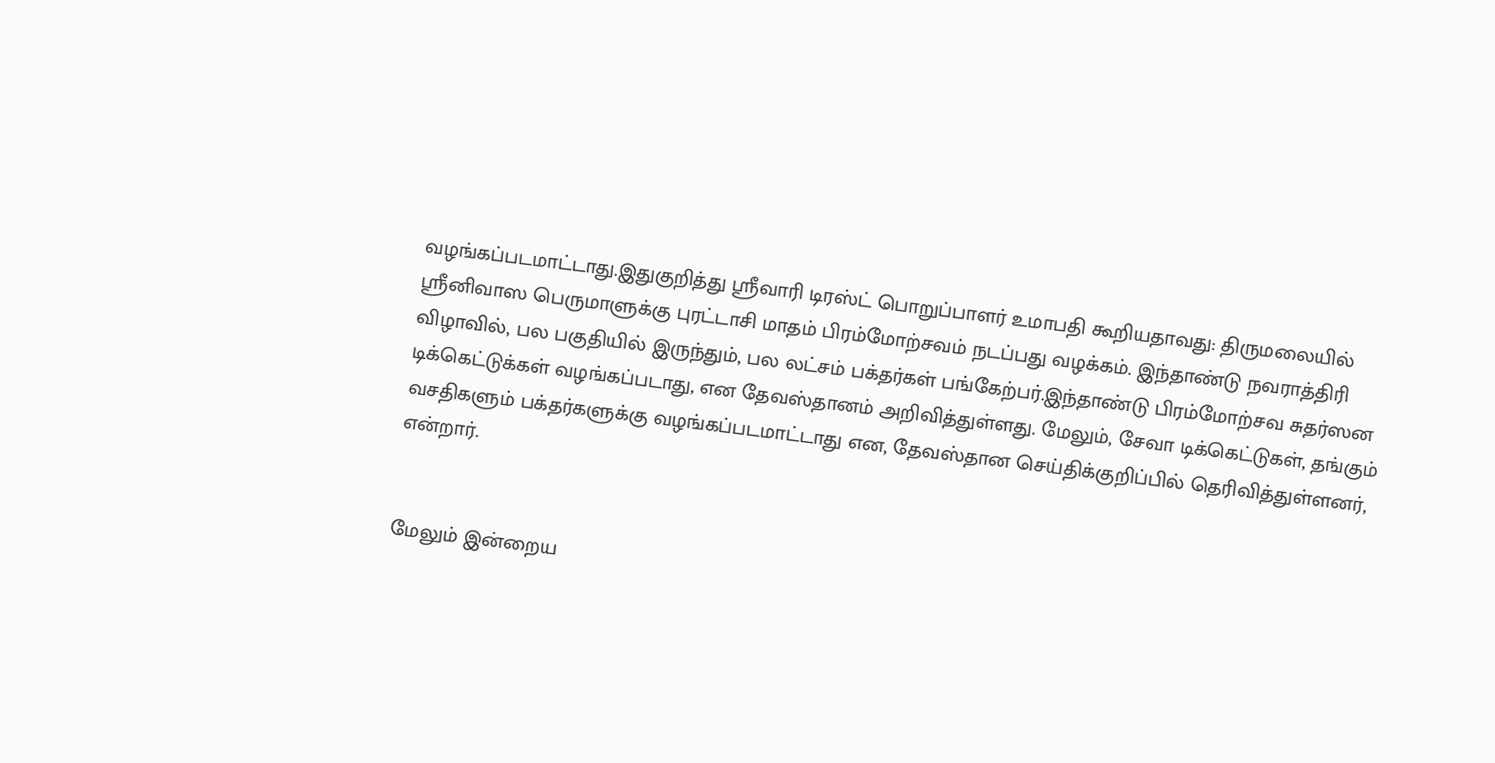வழங்கப்படமாட்டாது.இதுகுறித்து ஸ்ரீவாரி டிரஸ்ட் பொறுப்பாளர் உமாபதி கூறியதாவது: திருமலையில் ஸ்ரீனிவாஸ பெருமாளுக்கு புரட்டாசி மாதம் பிரம்மோற்சவம் நடப்பது வழக்கம். இந்தாண்டு நவராத்திரி விழாவில், பல பகுதியில் இருந்தும், பல லட்சம் பக்தர்கள் பங்கேற்பர்.இந்தாண்டு பிரம்மோற்சவ சுதர்ஸன டிக்கெட்டுக்கள் வழங்கப்படாது, என தேவஸ்தானம் அறிவித்துள்ளது. மேலும், சேவா டிக்கெட்டுகள், தங்கும் வசதிகளும் பக்தர்களுக்கு வழங்கப்படமாட்டாது என, தேவஸ்தான செய்திக்குறிப்பில் தெரிவித்துள்ளனர், என்றார்.


மேலும் இன்றைய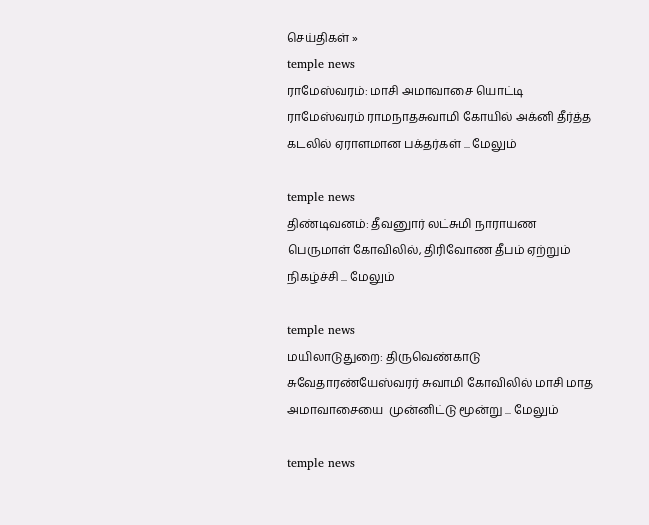செய்திகள் »
temple news
ராமேஸ்வரம்: மாசி அமாவாசை யொட்டி ராமேஸ்வரம் ராமநாதசுவாமி கோயில் அக்னி தீர்த்த கடலில் ஏராளமான பக்தர்கள் ... மேலும்

temple news
திண்டிவனம்: தீவனுார் லட்சுமி நாராயண பெருமாள் கோவிலில், திரிவோண தீபம் ஏற்றும் நிகழ்ச்சி ... மேலும்

temple news
மயிலாடுதுறை: திருவெண்காடு சுவேதாரண்யேஸ்வரர் சுவாமி கோவிலில் மாசி மாத அமாவாசையை  முன்னிட்டு மூன்று ... மேலும்

temple news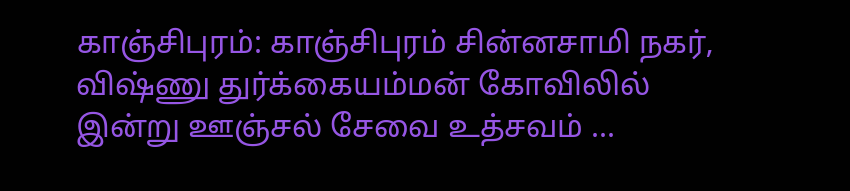காஞ்சிபுரம்: காஞ்சிபுரம் சின்னசாமி நகர், விஷ்ணு துர்க்கையம்மன் கோவிலில் இன்று ஊஞ்சல் சேவை உத்சவம் ...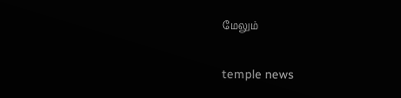மேலும்

temple news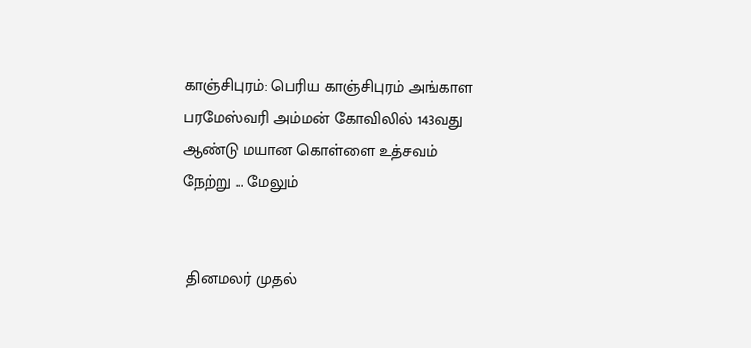காஞ்சிபுரம்: பெரிய காஞ்சிபுரம் அங்காள பரமேஸ்வரி அம்மன் கோவிலில் 143வது ஆண்டு மயான கொள்ளை உத்சவம் நேற்று ... மேலும்


 தினமலர் முதல்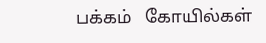பக்கம்   கோயில்கள்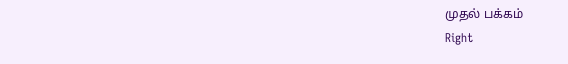முதல் பக்கம்
Right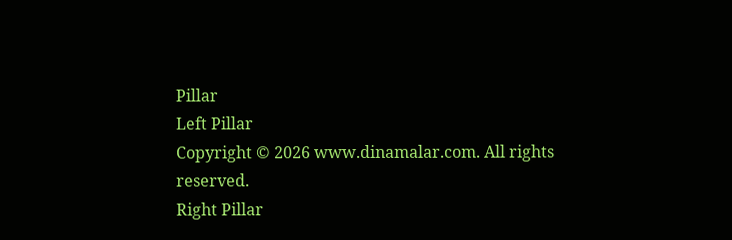Pillar
Left Pillar
Copyright © 2026 www.dinamalar.com. All rights reserved.
Right Pillar